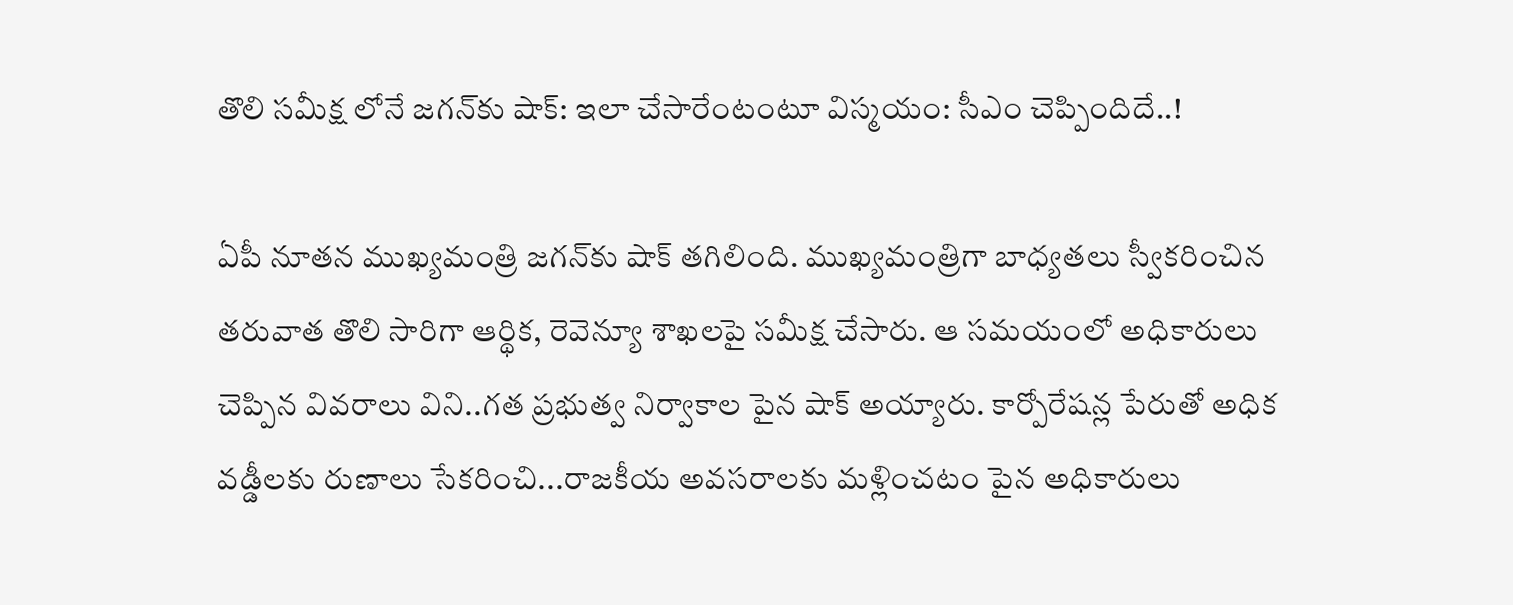తొలి స‌మీక్ష లోనే జ‌గ‌న్‌కు షాక్‌: ఇలా చేసారేంటంటూ విస్మ‌యం: సీఎం చెప్పిందిదే..!

ఏపీ నూత‌న ముఖ్య‌మంత్రి జ‌గ‌న్‌కు షాక్ త‌గిలింది. ముఖ్య‌మంత్రిగా బాధ్య‌త‌లు స్వీక‌రించిన త‌రువాత తొలి సారిగా ఆర్థిక, రెవెన్యూ శాఖలపై స‌మీక్ష చేసారు. ఆ స‌మ‌యంలో అధికారులు చెప్పిన వివ‌రాలు విని..గ‌త ప్ర‌భుత్వ నిర్వాకాల పైన షాక్ అయ్యారు. కార్పోరేష‌న్ల పేరుతో అధిక వ‌డ్డీల‌కు రుణాలు సేకరించి...రాజ‌కీయ అవ‌స‌రాల‌కు మ‌ళ్లించ‌టం పైన అధికారులు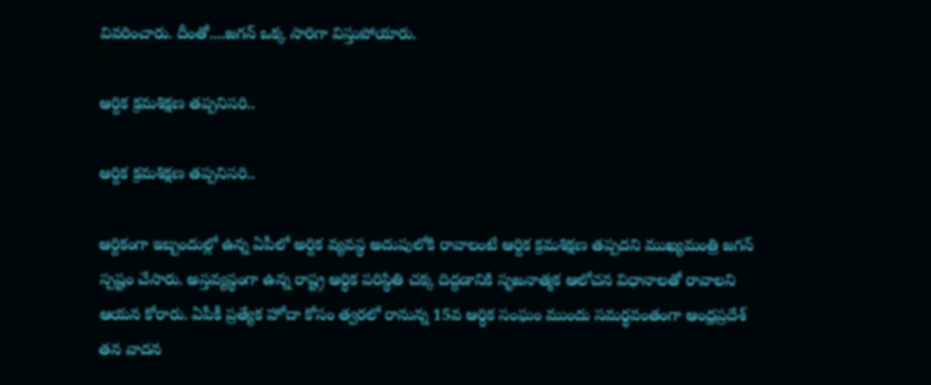వివ‌రించారు. దీంతో....జ‌గ‌న్ ఒక్క సారిగా విస్తుపోయారు.

ఆర్దిక క్ర‌మ‌శిక్ష‌ణ త‌ప్ప‌నిస‌రి..

ఆర్దిక క్ర‌మ‌శిక్ష‌ణ త‌ప్ప‌నిస‌రి..

ఆర్దికంగా ఇబ్బందుల్లో ఉన్న ఏపీలో అర్దిక వ్య‌వ‌స్థ అదుపులోకి రావాలంటే ఆర్దిక క్ర‌మ‌శిక్ష‌ణ త‌ప్ప‌ద‌ని ముఖ్య‌మంత్రి జ‌గ‌న్ స్పష్టం చేసారు. అస్తవ్యస్థంగా ఉన్న రాష్ట్ర ఆర్ధిక పరిస్థితి చక్క దిద్దడానికి సృజనాత్మక ఆలోచన విధానాలతో రావాలని ఆయన కోరారు. ఏపీకీ ప్ర‌త్యేక హోదా కోసం త్వ‌ర‌లో రానున్న 15వ ఆర్ధిక సంఘం ముందు సమర్థవంతంగా ఆంధ్రప్రదేశ్ తన వాదన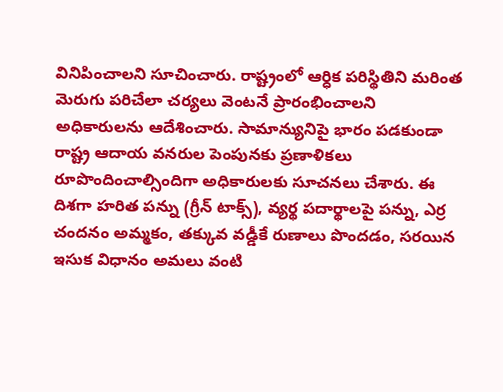వినిపించాలని సూచించారు. రాష్ట్రంలో ఆర్ధిక పరిస్థితిని మరింత మెరుగు పరిచేలా చర్యలు వెంటనే ప్రారంభించాలని అధికారులను ఆదేశించారు. సామాన్యునిపై భారం పడకుండా రాష్ట్ర ఆదాయ వనరుల పెంపునకు ప్రణాళికలు రూపొందించాల్సిందిగా అధికారులకు సూచనలు చేశారు. ఈ దిశగా హరిత పన్ను (గ్రీన్ టాక్స్), వ్యర్థ పదార్థాలపై పన్ను, ఎర్ర చందనం అమ్మకం, తక్కువ వడ్డీకే రుణాలు పొందడం, సరయిన ఇసుక విధానం అమలు వంటి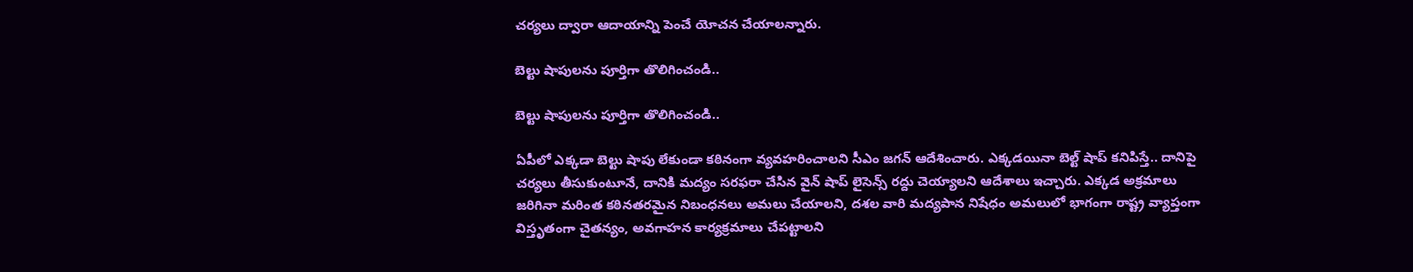చర్యలు ద్వారా ఆదాయాన్ని పెంచే యోచన చేయాలన్నారు.

బెల్టు షాపుల‌ను పూర్తిగా తొలిగించండి..

బెల్టు షాపుల‌ను పూర్తిగా తొలిగించండి..

ఏపీలో ఎక్క‌డా బెల్టు షాపు లేకుండా క‌ఠినంగా వ్య‌వ‌హ‌రించాల‌ని సీఎం జ‌గ‌న్ ఆదేశించారు. ఎక్కడయినా బెల్ట్ షాప్ కనిపిస్తే.. దానిపై చర్యలు తీసుకుంటూనే, దానికి మద్యం సరఫరా చేసిన వైన్ షాప్ లైసెన్స్ రద్దు చెయ్యాలని ఆదేశాలు ఇచ్చారు. ఎక్కడ అక్రమాలు జరిగినా మరింత కఠినతరమైన నిబంధనలు అమలు చేయాలని, దశల వారి మద్యపాన నిషేధం అమలులో భాగంగా రాష్ట్ర వ్యాప్తంగా విస్తృతంగా చైతన్యం, అవగాహన కార్యక్రమాలు చేపట్టాలని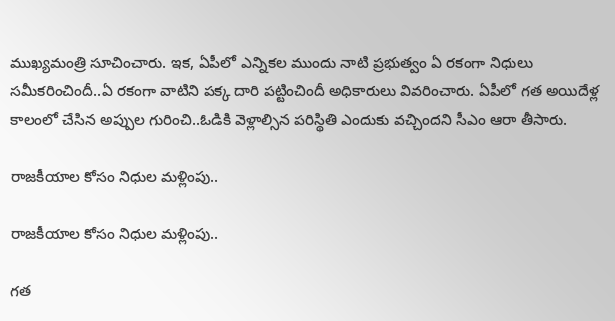ముఖ్యమంత్రి సూచించారు. ఇక‌, ఏపీలో ఎన్నిక‌ల ముందు నాటి ప్ర‌భుత్వం ఏ ర‌కంగా నిధులు స‌మీక‌రించిందీ..ఏ ర‌కంగా వాటిని ప‌క్క దారి ప‌ట్టించిందీ అధికారులు వివ‌రించారు. ఏపీలో గ‌త అయిదేళ్ల కాలంలో చేసిన అప్పుల గురించి..ఓడికి వెళ్లాల్సిన పరిస్థితి ఎందుకు వ‌చ్చింద‌ని సీఎం ఆరా తీసారు.

రాజ‌కీయాల కోసం నిధుల మ‌ళ్లింపు..

రాజ‌కీయాల కోసం నిధుల మ‌ళ్లింపు..

గ‌త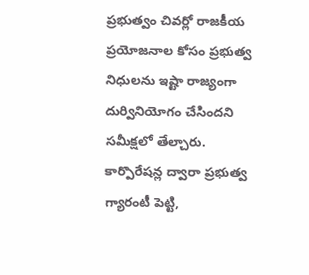ప్ర‌భుత్వం చివ‌ర్లో రాజ‌కీయ ప్రయోజ‌నాల కోసం ప్ర‌భుత్వ నిధుల‌ను ఇష్టా రాజ్యంగా దుర్వినియోగం చేసింద‌ని స‌మీక్ష‌లో తేల్చారు. కార్పొరేషన్ల ద్వారా ప్రభుత్వ గ్యారంటీ పెట్టి,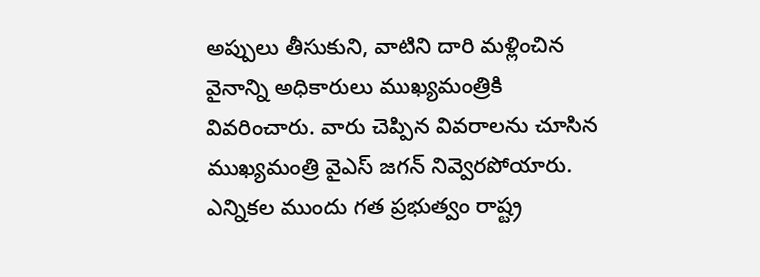అప్పులు తీసుకుని, వాటిని దారి మళ్లించిన వైనాన్ని అధికారులు ముఖ్య‌మంత్రికి వివ‌రించారు. వారు చెప్పిన వివ‌రాల‌ను చూసిన ముఖ్యమంత్రి వైఎస్‌ జగన్‌ నివ్వెరపోయారు. ఎన్నికల ముందు గత ప్రభుత్వం రాష్ట్ర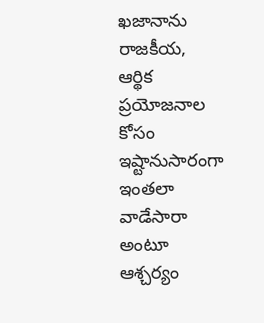ఖజానాను రాజకీయ, ఆర్థిక ప్రయోజనాల కోసం ఇష్టానుసారంగా ఇంత‌లా వాడేసారా అంటూ ఆశ్చ‌ర్యం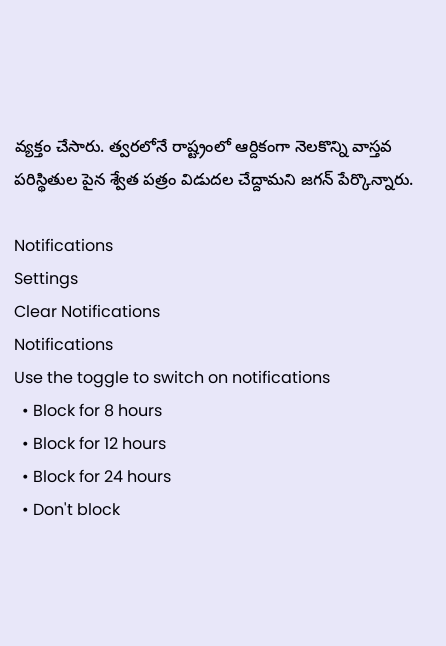వ్య‌క్తం చేసారు. త్వ‌ర‌లోనే రాష్ట్రంలో ఆర్దికంగా నెల‌కొన్ని వాస్త‌వ ప‌రిస్థితుల పైన శ్వేత ప‌త్రం విడుద‌ల చేద్దామ‌ని జ‌గ‌న్ పేర్కొన్నారు.

Notifications
Settings
Clear Notifications
Notifications
Use the toggle to switch on notifications
  • Block for 8 hours
  • Block for 12 hours
  • Block for 24 hours
  • Don't block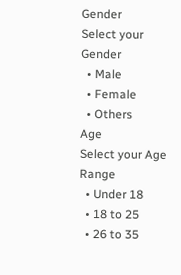Gender
Select your Gender
  • Male
  • Female
  • Others
Age
Select your Age Range
  • Under 18
  • 18 to 25
  • 26 to 35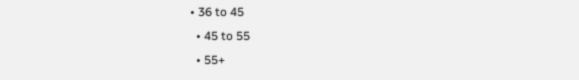• 36 to 45
  • 45 to 55
  • 55+